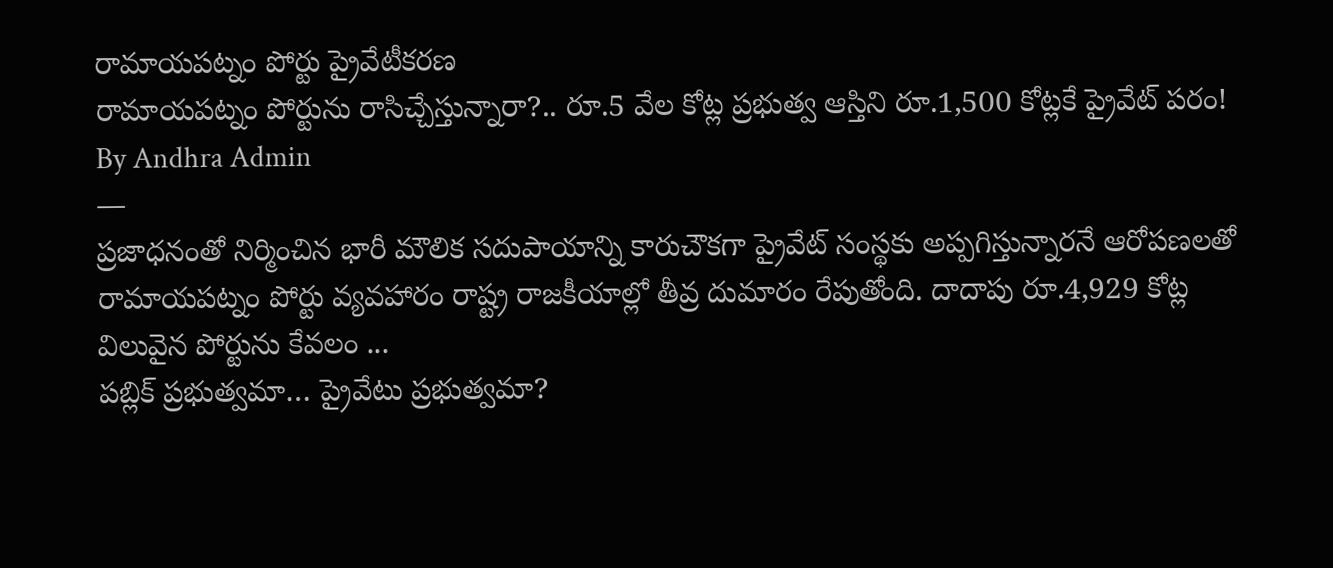రామాయపట్నం పోర్టు ప్రైవేటీకరణ
రామాయపట్నం పోర్టును రాసిచ్చేస్తున్నారా?.. రూ.5 వేల కోట్ల ప్రభుత్వ ఆస్తిని రూ.1,500 కోట్లకే ప్రైవేట్ పరం!
By Andhra Admin
—
ప్రజాధనంతో నిర్మించిన భారీ మౌలిక సదుపాయాన్ని కారుచౌకగా ప్రైవేట్ సంస్థకు అప్పగిస్తున్నారనే ఆరోపణలతో రామాయపట్నం పోర్టు వ్యవహారం రాష్ట్ర రాజకీయాల్లో తీవ్ర దుమారం రేపుతోంది. దాదాపు రూ.4,929 కోట్ల విలువైన పోర్టును కేవలం ...
పబ్లిక్ ప్రభుత్వమా… ప్రైవేటు ప్రభుత్వమా?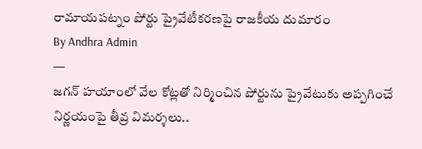రామాయపట్నం పోర్టు ప్రైవేటీకరణపై రాజకీయ దుమారం
By Andhra Admin
—
జగన్ హయాంలో వేల కోట్లతో నిర్మించిన పోర్టును ప్రైవేటుకు అప్పగించే నిర్ణయంపై తీవ్ర విమర్శలు..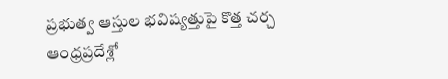ప్రభుత్వ ఆస్తుల భవిష్యత్తుపై కొత్త చర్చ ఆంధ్రప్రదేశ్లో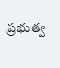ప్రభుత్వ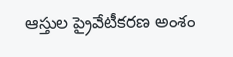ఆస్తుల ప్రైవేటీకరణ అంశం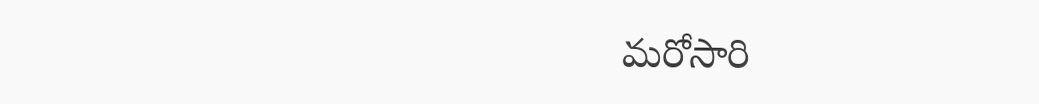మరోసారి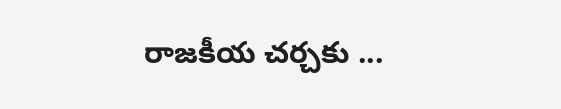రాజకీయ చర్చకు ...